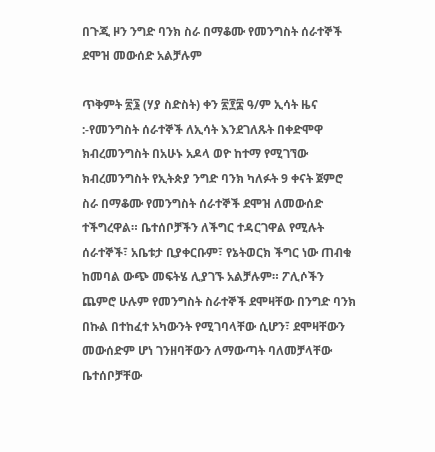በጉጂ ዞን ንግድ ባንክ ስራ በማቆሙ የመንግስት ሰራተኞች ደሞዝ መውሰድ አልቻሉም

ጥቅምት ፳፮ (ሃያ ስድስት) ቀን ፳፻፰ ዓ/ም ኢሳት ዜና :-የመንግስት ሰራተኞች ለኢሳት እንደገለጹት በቀድሞዋ ክብረመንግስት በአሁኑ አዶላ ወዮ ከተማ የሚገኘው ክብረመንግስት የኢትጵያ ንግድ ባንክ ካለፉት 9 ቀናት ጀምሮ ስራ በማቆሙ የመንግስት ሰራተኞች ደሞዝ ለመውሰድ ተችግረዋል። ቤተሰቦቻችን ለችግር ተዳርገዋል የሚሉት ሰራተኞች፣ አቤቱታ ቢያቀርቡም፣ የኔትወርክ ችግር ነው ጠብቁ ከመባል ውጭ መፍትሄ ሊያገኙ አልቻሉም። ፖሊሶችን ጨምሮ ሁሉም የመንግስት ስራተኞች ደሞዛቸው በንግድ ባንክ በኩል በተከፈተ አካውንት የሚገባላቸው ሲሆን፣ ደሞዛቸውን መውሰድም ሆነ ገንዘባቸውን ለማውጣት ባለመቻላቸው ቤተሰቦቻቸው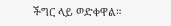ችግር ላይ ወድቀዋል።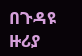በጉዳዩ ዙሪያ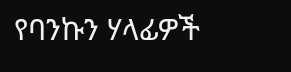የባንኩን ሃላፊዎች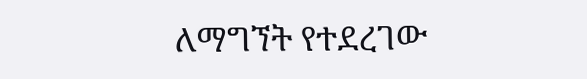ለማግኘት የተደረገው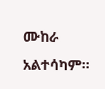ሙከራ አልተሳካም።